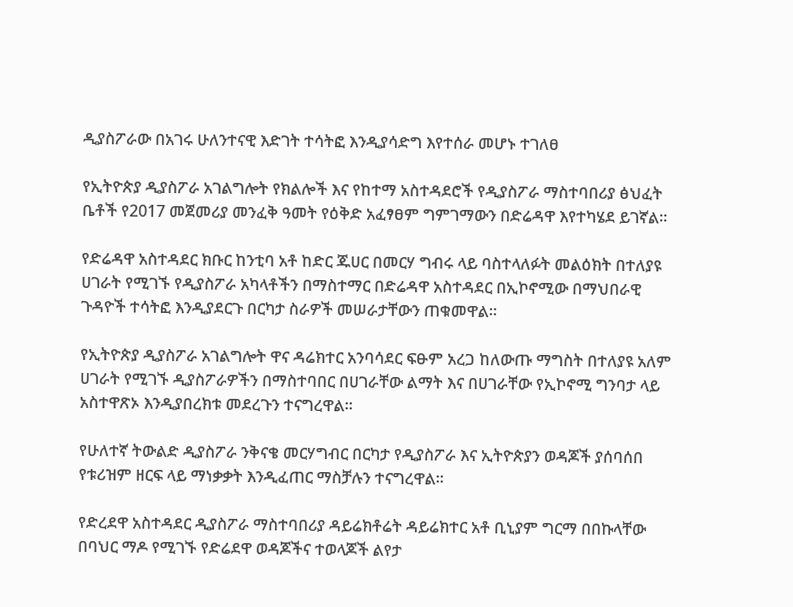ዲያስፖራው በአገሩ ሁለንተናዊ እድገት ተሳትፎ እንዲያሳድግ እየተሰራ መሆኑ ተገለፀ

የኢትዮጵያ ዲያስፖራ አገልግሎት የክልሎች እና የከተማ አስተዳደሮች የዲያስፖራ ማስተባበሪያ ፅህፈት ቤቶች የ2017 መጀመሪያ መንፈቅ ዓመት የዕቅድ አፈፃፀም ግምገማውን በድሬዳዋ እየተካሄደ ይገኛል።

የድሬዳዋ አስተዳደር ክቡር ከንቲባ አቶ ከድር ጁሀር በመርሃ ግብሩ ላይ ባስተላለፉት መልዕክት በተለያዩ ሀገራት የሚገኙ የዲያስፖራ አካላቶችን በማስተማር በድሬዳዋ አስተዳደር በኢኮኖሚው በማህበራዊ ጉዳዮች ተሳትፎ እንዲያደርጉ በርካታ ስራዎች መሠራታቸውን ጠቁመዋል።

የኢትዮጵያ ዲያስፖራ አገልግሎት ዋና ዳሬክተር አንባሳደር ፍፁም አረጋ ከለውጡ ማግስት በተለያዩ አለም ሀገራት የሚገኙ ዲያስፖራዎችን በማስተባበር በሀገራቸው ልማት እና በሀገራቸው የኢኮኖሚ ግንባታ ላይ አስተዋጽኦ እንዲያበረክቱ መደረጉን ተናግረዋል።

የሁለተኛ ትውልድ ዲያስፖራ ንቅናቄ መርሃግብር በርካታ የዲያስፖራ እና ኢትዮጵያን ወዳጆች ያሰባሰበ የቱሪዝም ዘርፍ ላይ ማነቃቃት እንዲፈጠር ማስቻሉን ተናግረዋል።

የድረደዋ አስተዳደር ዲያስፖራ ማስተባበሪያ ዳይሬክቶሬት ዳይሬክተር አቶ ቢኒያም ግርማ በበኩላቸው በባህር ማዶ የሚገኙ የድሬደዋ ወዳጆችና ተወላጆች ልየታ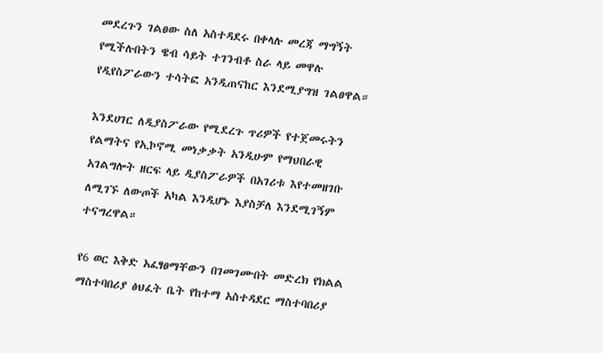መደረጉን ገልፀው ስለ አስተዳደሩ በቀላሉ መረጃ ማግኝት የሚችሉበትን ዌብ ሳይት ተገንብቶ ስራ ላይ መዋሉ የዲየስፖራውን ተሳትፎ አንዲጠናከር እንደሚያግዝ ገልፀዋል።

እንደሀገር ለዲያስፖራው የሚደረጉ ጥሪዎች የተጀመሩትን የልማትና የኢኮኖሚ መነቃቃት አንዲሁም የማህበራዊ አገልግሎት ዘርፍ ላይ ዲያስፖራዎች በአገሪቱ እየተመዘገቡ ለሚገኙ ለውጦች አካል እንዲሆኑ እያስቻለ እንደሚገኝም ተናግረዋል።

የ6 ወር እቅድ አፈፃፀማቸውን በገመገሙበት መድረክ የክልል ማስተባበሪያ ፅህፈት ቤት የከተማ አስተዳደር ማስተባበሪያ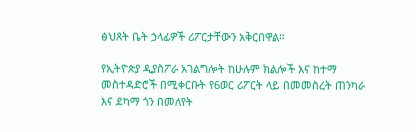ፅህጸት ቤት ኃላፊዎች ሪፖርታቸውን አቅርበዋል።

የኢትዮጵያ ዲያስፖራ አገልግሎት ከሁሉም ክልሎች እና ከተማ መስተዳድሮች በሚቀርቡት የ6ወር ሪፖርት ላይ በመመስረት ጠንካራ እና ደካማ ጎን በመለየት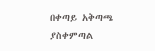በቀጣይ አቅጣጫ ያስቀምጣል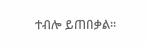ተብሎ ይጠበቃል።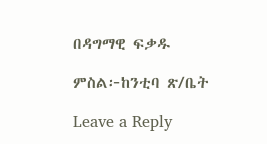በዳግማዊ ፍቃዱ

ምስል፦ከንቲባ ጽ/ቤት

Leave a Reply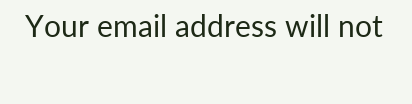Your email address will not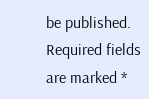be published. Required fields are marked *